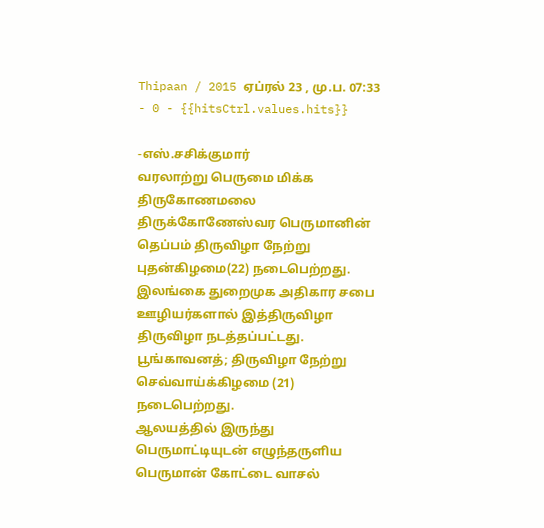Thipaan / 2015 ஏப்ரல் 23 , மு.ப. 07:33 - 0 - {{hitsCtrl.values.hits}}

-எஸ்.சசிக்குமார்
வரலாற்று பெருமை மிக்க திருகோணமலை திருக்கோணேஸ்வர பெருமானின் தெப்பம் திருவிழா நேற்று புதன்கிழமை(22) நடைபெற்றது.
இலங்கை துறைமுக அதிகார சபை ஊழியர்களால் இத்திருவிழா திருவிழா நடத்தப்பட்டது.
பூங்காவனத்; திருவிழா நேற்று செவ்வாய்க்கிழமை (21) நடைபெற்றது.
ஆலயத்தில் இருந்து பெருமாட்டியுடன் எழுந்தருளிய பெருமான் கோட்டை வாசல்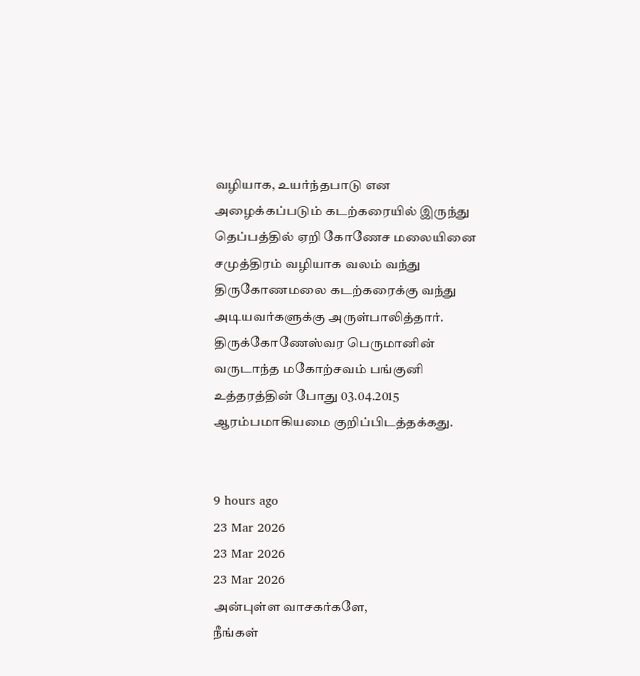வழியாக, உயர்ந்தபாடு என அழைக்கப்படும் கடற்கரையில் இருந்து தெப்பத்தில் ஏறி கோணேச மலையினை சமுத்திரம் வழியாக வலம் வந்து திருகோணமலை கடற்கரைக்கு வந்து அடியவர்களுக்கு அருள்பாலித்தார்.
திருக்கோணேஸ்வர பெருமானின் வருடாந்த மகோற்சவம் பங்குனி உத்தரத்தின் போது 03.04.2015 ஆரம்பமாகியமை குறிப்பிடத்தக்கது.


9 hours ago
23 Mar 2026
23 Mar 2026
23 Mar 2026
அன்புள்ள வாசகர்களே,
நீங்கள்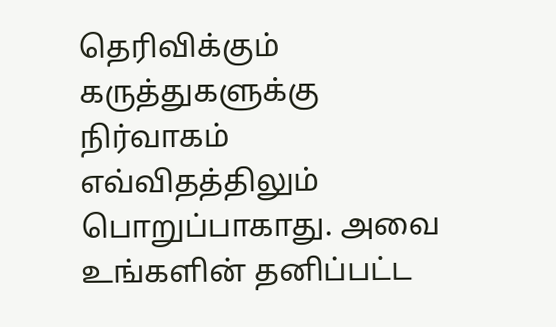தெரிவிக்கும் கருத்துகளுக்கு நிர்வாகம் எவ்விதத்திலும் பொறுப்பாகாது. அவை உங்களின் தனிப்பட்ட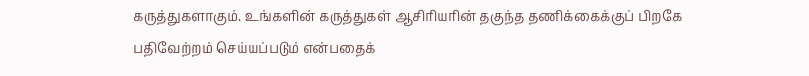கருத்துகளாகும். உங்களின் கருத்துகள் ஆசிரியரின் தகுந்த தணிக்கைக்குப் பிறகே பதிவேற்றம் செய்யப்படும் என்பதைக்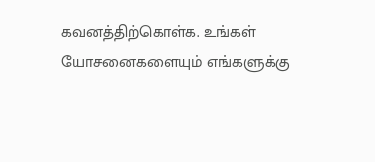கவனத்திற்கொள்க. உங்கள் யோசனைகளையும் எங்களுக்கு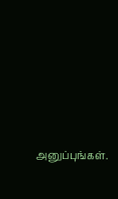அனுப்புங்கள்.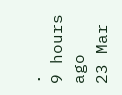.
9 hours ago
23 Mar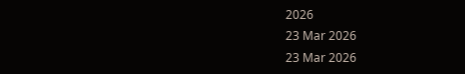2026
23 Mar 2026
23 Mar 2026